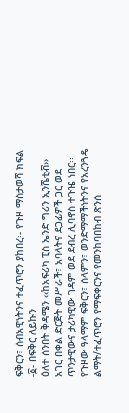ፍቅርን፣ ሰብአዊነትንና ተፈጥሮን ያከበረ፡- የጉዞ ማስታወሻ ክፍል -፩- በፍቅር ለይኩን
ዕለተ ሰንበት ቅዳሜን ‹‹ከአፍሪካ ፒስ ኤንድ ግሪን ኢንሼቲቭ›› አገር በቀል ድርጅት መሥራች፣ አባላትና ደጋፊዎች ጋር ወደ ጥንታዊውና ታሪካዊው ገዳም ወደ ደብረ ሊባኖስ ተጉዤ ነበር፡፡ የጉዞው ዓላማም ፍቅርን፣ ሰላምን፣ ወንድማማችነትንና የአረንጓዴ ልማት/ተፈጥሮን የማፍቀርንና የመንከባበከብ ጽንሰ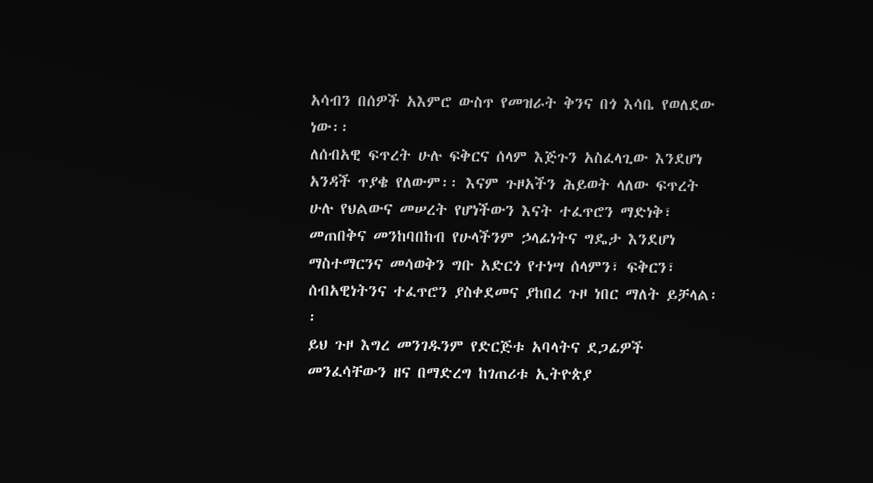አሳብን በሰዎች አእምሮ ውስጥ የመዝራት ቅንና በጎ እሳቤ የወለደው ነው፡፡
ለሰብአዊ ፍጥረት ሁሉ ፍቅርና ሰላም እጅጉን አስፈላጊው እንደሆነ አንዳች ጥያቄ የለውም፡፡ እናም ጉዞአችን ሕይወት ላለው ፍጥረት ሁሉ የህልውና መሠረት የሆነችውን እናት ተፈጥሮን ማድነቅ፣ መጠበቅና መንከባበከብ የሁላችንም ኃላፊነትና ግዴታ እንደሆነ ማስተማርንና መሳወቅን ግቡ አድርጎ የተነሣ ሰላምን፣ ፍቅርን፣ ሰብአዊነትንና ተፈጥሮን ያስቀደመና ያከበረ ጉዞ ነበር ማለት ይቻላል፡፡
ይህ ጉዞ እግረ መንገዱንም የድርጅቱ አባላትና ደጋፊዎች መንፈሳቸውን ዘና በማድረግ ከገጠሪቱ ኢትዮጵያ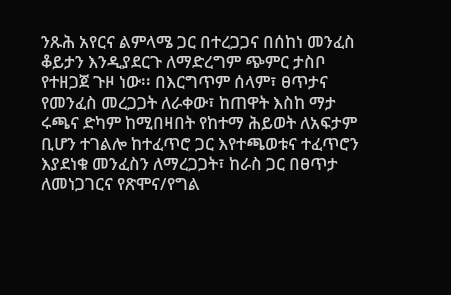ንጹሕ አየርና ልምላሜ ጋር በተረጋጋና በሰከነ መንፈስ ቆይታን እንዲያደርጉ ለማድረግም ጭምር ታስቦ የተዘጋጀ ጉዞ ነው፡፡ በእርግጥም ሰላም፣ ፀጥታና የመንፈስ መረጋጋት ለራቀው፣ ከጠዋት እስከ ማታ ሩጫና ድካም ከሚበዛበት የከተማ ሕይወት ለአፍታም ቢሆን ተገልሎ ከተፈጥሮ ጋር እየተጫወቱና ተፈጥሮን እያደነቁ መንፈስን ለማረጋጋት፣ ከራስ ጋር በፀጥታ ለመነጋገርና የጽሞና/የግል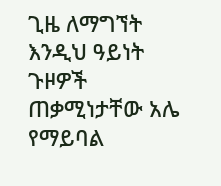ጊዜ ለማግኘት እንዲህ ዓይነት ጉዞዎች ጠቃሚነታቸው አሌ የማይባል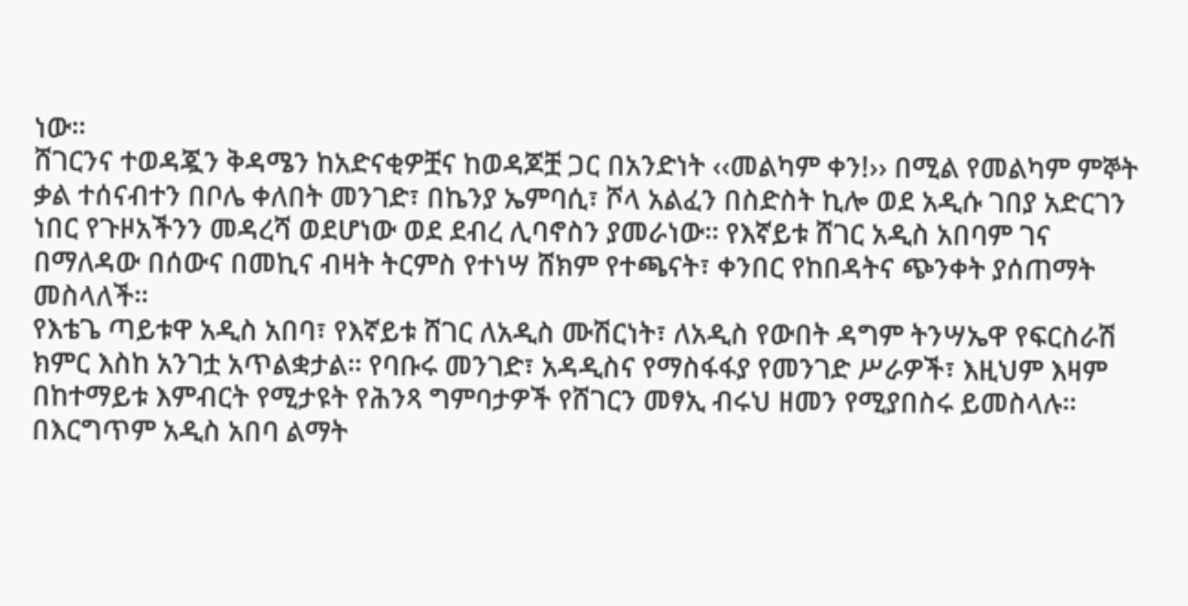ነው፡፡
ሸገርንና ተወዳጇን ቅዳሜን ከአድናቂዎቿና ከወዳጆቿ ጋር በአንድነት ‹‹መልካም ቀን!›› በሚል የመልካም ምኞት ቃል ተሰናብተን በቦሌ ቀለበት መንገድ፣ በኬንያ ኤምባሲ፣ ሾላ አልፈን በስድስት ኪሎ ወደ አዲሱ ገበያ አድርገን ነበር የጉዞአችንን መዳረሻ ወደሆነው ወደ ደብረ ሊባኖስን ያመራነው፡፡ የእኛይቱ ሸገር አዲስ አበባም ገና በማለዳው በሰውና በመኪና ብዛት ትርምስ የተነሣ ሸክም የተጫናት፣ ቀንበር የከበዳትና ጭንቀት ያሰጠማት መስላለች፡፡
የእቴጌ ጣይቱዋ አዲስ አበባ፣ የእኛይቱ ሸገር ለአዲስ ሙሽርነት፣ ለአዲስ የውበት ዳግም ትንሣኤዋ የፍርስራሽ ክምር እስከ አንገቷ አጥልቋታል፡፡ የባቡሩ መንገድ፣ አዳዲስና የማስፋፋያ የመንገድ ሥራዎች፣ እዚህም እዛም በከተማይቱ እምብርት የሚታዩት የሕንጻ ግምባታዎች የሸገርን መፃኢ ብሩህ ዘመን የሚያበስሩ ይመስላሉ፡፡ በእርግጥም አዲስ አበባ ልማት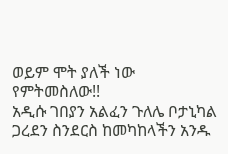ወይም ሞት ያለች ነው የምትመስለው!!
አዲሱ ገበያን አልፈን ጉለሌ ቦታኒካል ጋረደን ስንደርስ ከመካከላችን አንዱ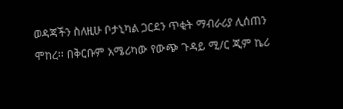ወዳጃችን ስለዚሁ ቦታኒካል ጋርደን ጥቂት ማብራሪያ ሊሰጠን ሞከረ፡፡ በቅርቡም አሜሪካው የውጭ ጉዳይ ሚ/ር ጂም ኬሪ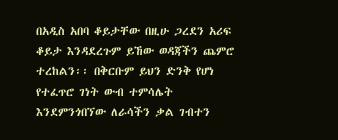በአዲስ አበባ ቆይታቸው በዚሁ ጋረደን አሪፍ ቆይታ እንዳደረጉም ይኸው ወዳጃችን ጨምሮ ተረከልን፡፡ በቅርቡም ይህን ድንቅ የሆነ የተፈጥሮ ገነት ውብ ተምሳሌት እንደምንጎበኘው ለራሳችን ቃል ገብተን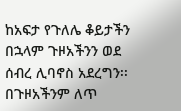ከአፍታ የጉለሌ ቆይታችን በኋላም ጉዞአችንን ወደ ሰብረ ሊባኖስ አደረግን፡፡
በጉዞአችንም ለጥ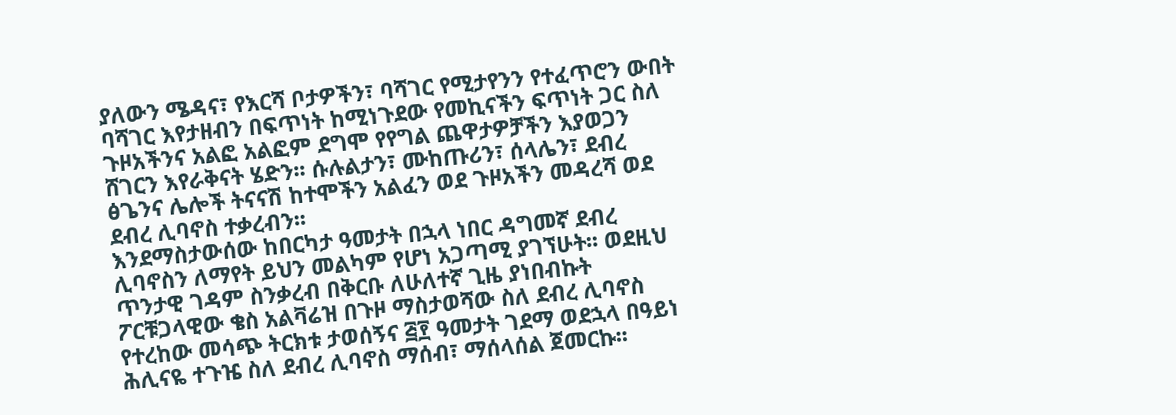ያለውን ሜዳና፣ የእርሻ ቦታዎችን፣ ባሻገር የሚታየንን የተፈጥሮን ውበት ባሻገር እየታዘብን በፍጥነት ከሚነጉደው የመኪናችን ፍጥነት ጋር ስለ ጉዞአችንና አልፎ አልፎም ደግሞ የየግል ጨዋታዎቻችን እያወጋን ሸገርን እየራቅናት ሄድን፡፡ ሱሉልታን፣ ሙከጡሪን፣ ሰላሌን፣ ደብረ ፅጌንና ሌሎች ትናናሽ ከተሞችን አልፈን ወደ ጉዞአችን መዳረሻ ወደ ደብረ ሊባኖስ ተቃረብን፡፡
እንደማስታውሰው ከበርካታ ዓመታት በኋላ ነበር ዳግመኛ ደብረ ሊባኖስን ለማየት ይህን መልካም የሆነ አጋጣሚ ያገኘሁት፡፡ ወደዚህ ጥንታዊ ገዳም ስንቃረብ በቅርቡ ለሁለተኛ ጊዜ ያነበብኩት ፖርቹጋላዊው ቄስ አልቫሬዝ በጉዞ ማስታወሻው ስለ ደብረ ሊባኖስ የተረከው መሳጭ ትርክቱ ታወሰኝና ፭፻ ዓመታት ገደማ ወደኋላ በዓይነ ሕሊናዬ ተጉዤ ስለ ደብረ ሊባኖስ ማሰብ፣ ማሰላሰል ጀመርኩ፡፡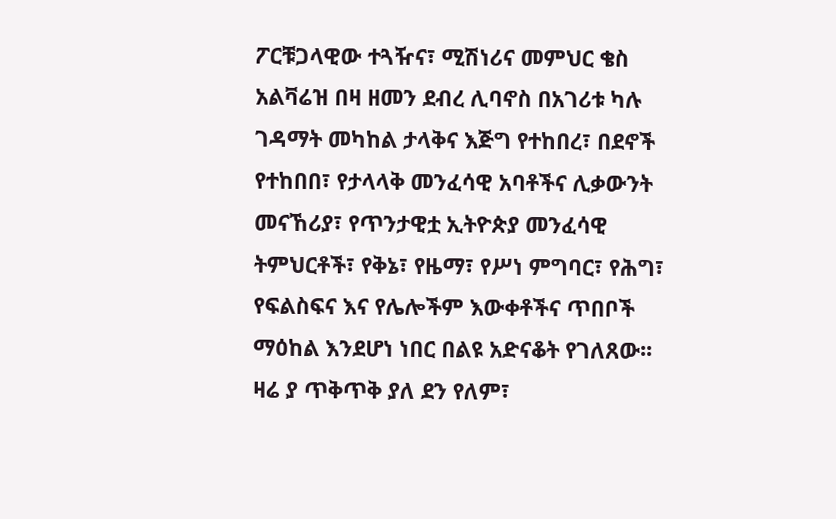ፖርቹጋላዊው ተጓዥና፣ ሚሽነሪና መምህር ቄስ አልቫሬዝ በዛ ዘመን ደብረ ሊባኖስ በአገሪቱ ካሉ ገዳማት መካከል ታላቅና እጅግ የተከበረ፣ በደኖች የተከበበ፣ የታላላቅ መንፈሳዊ አባቶችና ሊቃውንት መናኸሪያ፣ የጥንታዊቷ ኢትዮጵያ መንፈሳዊ ትምህርቶች፣ የቅኔ፣ የዜማ፣ የሥነ ምግባር፣ የሕግ፣ የፍልስፍና እና የሌሎችም እውቀቶችና ጥበቦች ማዕከል እንደሆነ ነበር በልዩ አድናቆት የገለጸው፡፡
ዛሬ ያ ጥቅጥቅ ያለ ደን የለም፣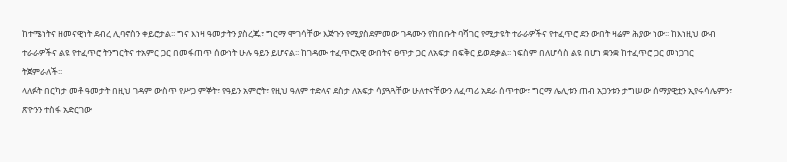ከተሜነትና ዘመናዊነት ደብረ ሊባኖስን ቀይሮታል፡፡ ግና እነዛ ዓመታትን ያስረጁ፣ ግርማ ሞገሳቸው እጅጉን የሚያስደምመው ገዳሙን የከበቡት ባሻገር የሚታዩት ተራራዎችና የተፈጥሮ ደን ውበት ዛሬም ሕያው ነው፡፡ ከእነዚህ ውብ ተራራዎችና ልዩ የተፈጥሮ ትንግርትና ተአምር ጋር በመፋጠጥ ሰውነት ሁሉ ዓይን ይሆናል፡፡ ከገዳሙ ተፈጥሮአዊ ውበትና ፀጥታ ጋር ለአፍታ በፍቅር ይወደቃል፡፡ ነፍስም በለሆሳስ ልዩ በሆነ ቋንቋ ከተፈጥሮ ጋር መነጋገር ትጀምራለች፡፡
ላለፉት በርካታ መቶ ዓመታት በዚህ ገዳም ውስጥ የሥጋ ምኞት፣ የዓይን አምሮት፣ የዚህ ዓለም ተድላና ደስታ ለአፍታ ሳያጓጓቸው ሁለተናቸውን ለፈጣሪ አደራ ሰጥተው፣ ግርማ ሌሊቱን ጠብ አጋንቱን ታግሠው ሰማያዊቷን ኢየሩሳሌምን፣ ጽዮንን ተስፋ አድርገው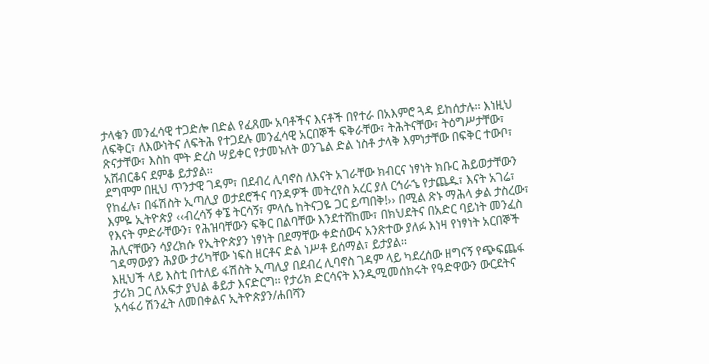ታላቁን መንፈሳዊ ተጋድሎ በድል የፈጸሙ አባቶችና እናቶች በየተራ በአእምሮ ጓዳ ይከሰታሉ፡፡ እነዚህ ለፍቅር፣ ለእውነትና ለፍትሕ የተጋደሉ መንፈሳዊ አርበኞች ፍቅራቸው፣ ትሕትናቸው፣ ትዕግሥታቸው፣ ጽናታቸው፣ እስከ ሞት ድረስ ሣይቀር የታመኑለት ወንጌል ድል ነስቶ ታላቅ እምነታቸው በፍቅር ተውቦ፣ አሸብርቆና ደምቆ ይታያል፡፡
ደግሞም በዚህ ጥንታዊ ገዳም፣ በደብረ ሊባኖስ ለእናት አገራቸው ክብርና ነፃነት ክቡር ሕይወታቸውን የከፈሉ፣ በፋሽስት ኢጣሊያ ወታደሮችና ባንዳዎች መትረየስ አረር ያለ ርኅራኄ የታጨዱ፣ እናት አገሬ፣ እምዬ ኢትዮጵያ ‹‹ብረሳኝ ቀኜ ትርሳኝ፣ ምላሴ ከትናጋዬ ጋር ይጣበቅ!›› በሚል ጽኑ ማሕላ ቃል ታስረው፣ የእናት ምድራቸውን፣ የሕዝባቸውን ፍቅር በልባቸው እንደተሸከሙ፣ በክህደትና በአድር ባይነት መንፈስ ሕሊናቸውን ሳያረክሱ የኢትዮጵያን ነፃነት በደማቸው ቀድሰውና አንጽተው ያለፉ እነዛ የነፃነት አርበኞች ገዳማውያን ሕያው ታሪካቸው ነፍስ ዘርቶና ድል ነሥቶ ይሰማል፣ ይታያል፡፡
እዚህች ላይ እስቲ በተለይ ፋሽስት ኢጣሊያ በደብረ ሊባኖስ ገዳም ላይ ካደረሰው ዘግናኝ የጭፍጨፋ ታሪክ ጋር ለአፍታ ያህል ቆይታ እናድርግ፡፡ የታሪክ ድርሳናት እንዲሚመሰክሩት የዓድዋውን ውርደትና አሳፋሪ ሽንፈት ለመበቀልና ኢትዮጵያን/ሐበሻን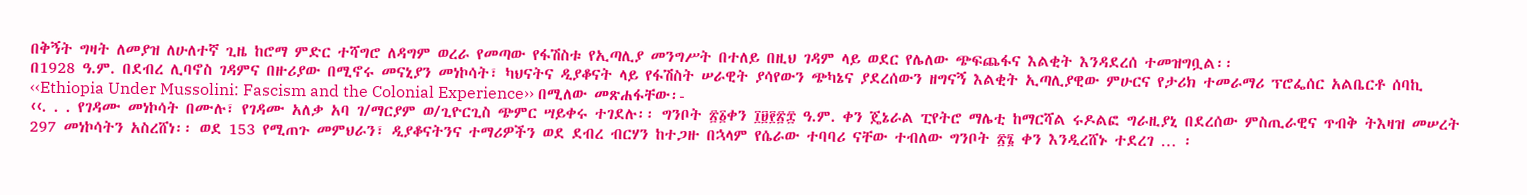በቅኝት ግዛት ለመያዝ ለሁለተኛ ጊዜ ከሮማ ምድር ተሻግሮ ለዳግም ወረራ የመጣው የፋሽስቱ የኢጣሊያ መንግሥት በተለይ በዚህ ገዳም ላይ ወደር የሌለው ጭፍጨፋና እልቂት እንዳደረሰ ተመዝግቧል፡፡
በ1928 ዓ.ም. በደብረ ሊባኖስ ገዳምና በዙሪያው በሚኖሩ መናኒያን መነኮሳት፣ ካህናትና ዲያቆናት ላይ የፋሽስት ሠራዊት ያሳየውን ጭካኔና ያደረሰውን ዘግናኝ እልቂት ኢጣሊያዊው ምሁርና የታሪክ ተመራማሪ ፕሮፌሰር አልቤርቶ ሰባኪ ‹‹Ethiopia Under Mussolini: Fascism and the Colonial Experience›› በሚለው መጽሐፋቸው፡-
‹‹. . . የገዳሙ መነኮሳት በሙሉ፣ የገዳሙ አለቃ አባ ገ/ማርያም ወ/ጊዮርጊስ ጭምር ሣይቀሩ ተገደሉ፡፡ ግንቦት ፳፩ቀን ፲፱፻፳፰ ዓ.ም. ቀን ጄኔራል ፒየትሮ ማሌቲ ከማርሻል ሩዶልፎ ግራዚያኒ በደረሰው ምስጢራዊና ጥብቅ ትእዛዝ መሠረት 297 መነኮሳትን አስረሸነ፡፡ ወደ 153 የሚጠጉ መምህራን፣ ዲያቆናትንና ተማሪዎችን ወደ ደብረ ብርሃን ከተጋዙ በኋላም የሴራው ተባባሪ ናቸው ተብለው ግንቦት ፳፮ ቀን እንዲረሸኑ ተደረገ … ፡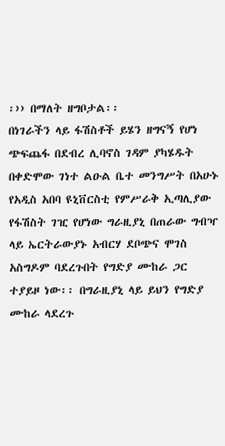፡›› በማለት ዘግቦታል፡፡
በነገራችን ላይ ፋሽስቶች ይሄን ዘግናኝ የሆነ ጭፍጨፋ በደብረ ሊባኖስ ገዳም ያካሄዱት በቀድሞው ገነተ ልዑል ቤተ መንግሥት በአሁኑ የአዲስ አበባ ዩኒቨርስቲ የምሥራቅ ኢጣሊያው የፋሽስት ገዢ የሆነው ግራዚያኒ በጠራው ግብዣ ላይ ኤርትራውያኑ አብርሃ ደቦጭና ሞገስ አስግዶም ባደረጉበት የግድያ ሙከራ ጋር ተያይዞ ነው፡፡ በግራዚያኒ ላይ ይህን የግድያ ሙከራ ላደረጉ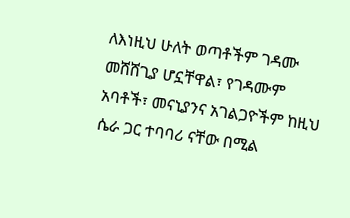ለእነዚህ ሁለት ወጣቶችም ገዳሙ መሸሸጊያ ሆኗቸዋል፣ የገዳሙም አባቶች፣ መናኒያንና አገልጋዮችም ከዚህ ሴራ ጋር ተባባሪ ናቸው በሚል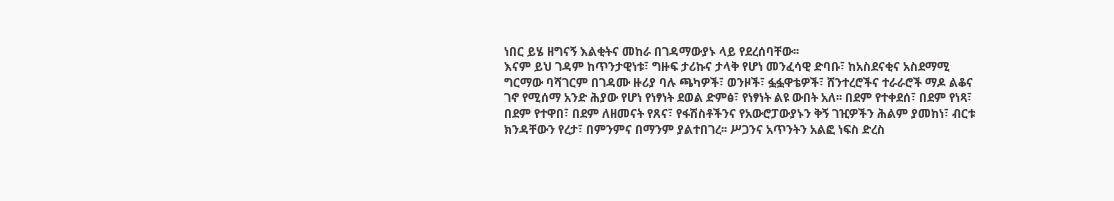ነበር ይሄ ዘግናኝ እልቂትና መከራ በገዳማውያኑ ላይ የደረሰባቸው፡፡
እናም ይህ ገዳም ከጥንታዊነቱ፣ ግዙፍ ታሪኩና ታላቅ የሆነ መንፈሳዊ ድባቡ፣ ከአስደናቂና አስደማሚ ግርማው ባሻገርም በገዳሙ ዙሪያ ባሉ ጫካዎች፣ ወንዞች፣ ፏፏዋቴዎች፣ ሸንተረሮችና ተራራሮች ማዶ ልቆና ገኖ የሚሰማ አንድ ሕያው የሆነ የነፃነት ደወል ድምፅ፣ የነፃነት ልዩ ውበት አለ፡፡ በደም የተቀደሰ፣ በደም የነጻ፣ በደም የተዋበ፣ በደም ለዘመናት የጸና፣ የፋሽስቶችንና የአውሮፓውያኑን ቅኝ ገዢዎችን ሕልም ያመከነ፣ ብርቱ ክንዳቸውን የረታ፣ በምንምና በማንም ያልተበገረ፡፡ ሥጋንና አጥንትን አልፎ ነፍስ ድረስ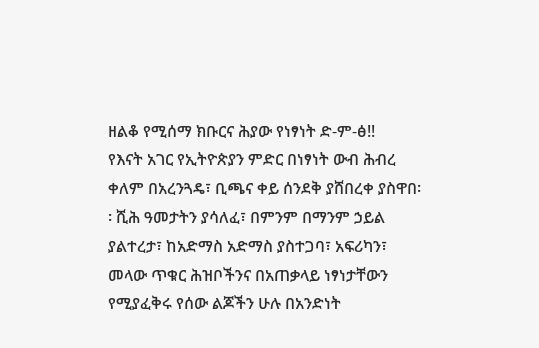ዘልቆ የሚሰማ ክቡርና ሕያው የነፃነት ድ-ም-ፅ!!
የእናት አገር የኢትዮጵያን ምድር በነፃነት ውብ ሕብረ ቀለም በአረንጓዴ፣ ቢጫና ቀይ ሰንደቅ ያሸበረቀ ያስዋበ፡፡ ሺሕ ዓመታትን ያሳለፈ፣ በምንም በማንም ኃይል ያልተረታ፣ ከአድማስ አድማስ ያስተጋባ፣ አፍሪካን፣ መላው ጥቁር ሕዝቦችንና በአጠቃላይ ነፃነታቸውን የሚያፈቅሩ የሰው ልጆችን ሁሉ በአንድነት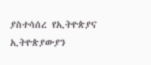ያስተሳሰረ የኢትዮጵያና ኢትዮጵያውያን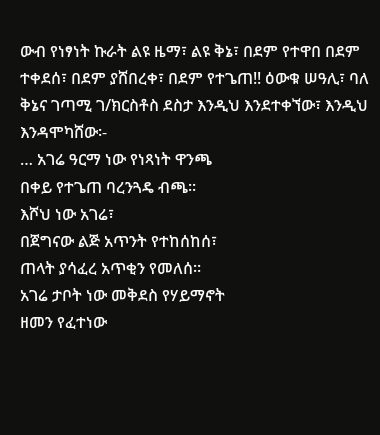ውብ የነፃነት ኩራት ልዩ ዜማ፣ ልዩ ቅኔ፣ በደም የተዋበ በደም ተቀደሰ፣ በደም ያሸበረቀ፣ በደም የተጌጠ!! ዕውቁ ሠዓሊ፣ ባለ ቅኔና ገጣሚ ገ/ክርስቶስ ደስታ እንዲህ እንደተቀኘው፣ እንዲህ እንዳሞካሸው፡-
… አገሬ ዓርማ ነው የነጻነት ዋንጫ
በቀይ የተጌጠ ባረንጓዴ ብጫ፡፡
እሾህ ነው አገሬ፣
በጀግናው ልጅ አጥንት የተከሰከሰ፣
ጠላት ያሳፈረ አጥቂን የመለሰ፡፡
አገሬ ታቦት ነው መቅደስ የሃይማኖት
ዘመን የፈተነው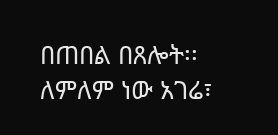በጠበል በጸሎት፡፡
ለምለም ነው አገሬ፣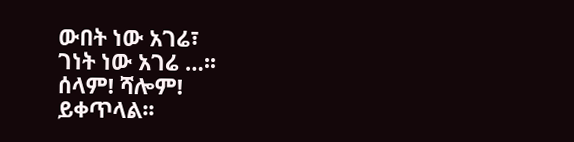ውበት ነው አገሬ፣
ገነት ነው አገሬ …፡፡
ሰላም! ሻሎም!
ይቀጥላል፡፡